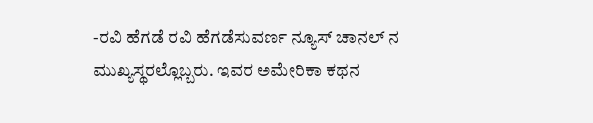-ರವಿ ಹೆಗಡೆ ರವಿ ಹೆಗಡೆಸುವರ್ಣ ನ್ಯೂಸ್ ಚಾನಲ್ ನ ಮುಖ್ಯಸ್ಥರಲ್ಲೊಬ್ಬರು. ಇವರ ಅಮೇರಿಕಾ ಕಥನ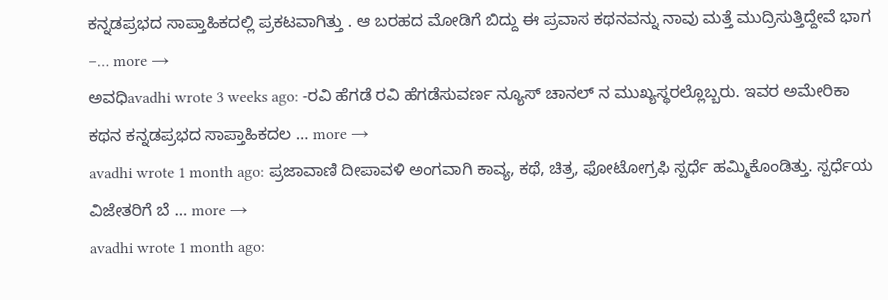ಕನ್ನಡಪ್ರಭದ ಸಾಪ್ತಾಹಿಕದಲ್ಲಿ ಪ್ರಕಟವಾಗಿತ್ತು . ಆ ಬರಹದ ಮೋಡಿಗೆ ಬಿದ್ದು ಈ ಪ್ರವಾಸ ಕಥನವನ್ನು ನಾವು ಮತ್ತೆ ಮುದ್ರಿಸುತ್ತಿದ್ದೇವೆ ಭಾಗ –… more →
ಅವಧಿavadhi wrote 3 weeks ago: -ರವಿ ಹೆಗಡೆ ರವಿ ಹೆಗಡೆಸುವರ್ಣ ನ್ಯೂಸ್ ಚಾನಲ್ ನ ಮುಖ್ಯಸ್ಥರಲ್ಲೊಬ್ಬರು. ಇವರ ಅಮೇರಿಕಾ ಕಥನ ಕನ್ನಡಪ್ರಭದ ಸಾಪ್ತಾಹಿಕದಲ … more →
avadhi wrote 1 month ago: ಪ್ರಜಾವಾಣಿ ದೀಪಾವಳಿ ಅಂಗವಾಗಿ ಕಾವ್ಯ, ಕಥೆ, ಚಿತ್ರ, ಫೋಟೋಗ್ರಫಿ ಸ್ಪರ್ಧೆ ಹಮ್ಮಿಕೊಂಡಿತ್ತು. ಸ್ಪರ್ಧೆಯ ವಿಜೇತರಿಗೆ ಬೆ … more →
avadhi wrote 1 month ago: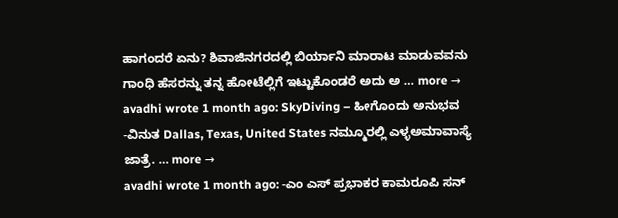ಹಾಗಂದರೆ ಏನು? ಶಿವಾಜಿನಗರದಲ್ಲಿ ಬಿರ್ಯಾನಿ ಮಾರಾಟ ಮಾಡುವವನು ಗಾಂಧಿ ಹೆಸರನ್ನು ತನ್ನ ಹೋಟೆಲ್ಲಿಗೆ ಇಟ್ಟುಕೊಂಡರೆ ಅದು ಅ … more →
avadhi wrote 1 month ago: SkyDiving – ಹೀಗೊಂದು ಅನುಭವ -ವಿನುತ Dallas, Texas, United States ನಮ್ಮೂರಲ್ಲಿ ಎಳ್ಳಅಮಾವಾಸ್ಯೆ ಜಾತ್ರೆ. … more →
avadhi wrote 1 month ago: -ಎಂ ಎಸ್ ಪ್ರಭಾಕರ ಕಾಮರೂಪಿ ಸನ್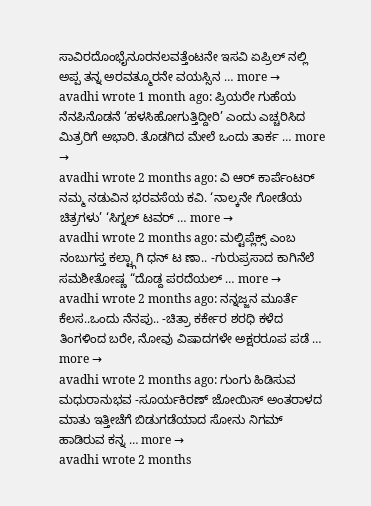ಸಾವಿರದೊಂಭೈನೂರನಲವತ್ತೆಂಟನೇ ಇಸವಿ ಏಪ್ರಿಲ್ ನಲ್ಲಿ ಅಪ್ಪ ತನ್ನ ಅರವತ್ಮೂರನೇ ವಯಸ್ಸಿನ … more →
avadhi wrote 1 month ago: ಪ್ರಿಯರೇ ಗುಹೆಯ ನೆನಪಿನೊಡನೆ ‘ಹಳಸಿಹೋಗುತ್ತಿದ್ದೀರಿ’ ಎಂದು ಎಚ್ಚರಿಸಿದ ಮಿತ್ರರಿಗೆ ಅಭಾರಿ. ತೊಡಗಿದ ಮೇಲೆ ಒಂದು ತಾರ್ಕ … more →
avadhi wrote 2 months ago: ವಿ ಆರ್ ಕಾರ್ಪೆಂಟರ್ ನಮ್ಮ ನಡುವಿನ ಭರವಸೆಯ ಕವಿ. ‘ನಾಲ್ಕನೇ ಗೋಡೆಯ ಚಿತ್ರಗಳು’ ‘ಸಿಗ್ನಲ್ ಟವರ್ … more →
avadhi wrote 2 months ago: ಮಲ್ಟಿಪ್ಲೆಕ್ಸ್ ಎಂಬ ನಂಬುಗಸ್ತ ಕಲ್ಟ್ಗಾಗಿ ಧನ್ ಟ ಣಾ.. -ಗುರುಪ್ರಸಾದ ಕಾಗಿನೆಲೆ ಸಮಶೀತೋಷ್ಣ “ದೊಡ್ದ ಪರದೆಯಲ್ … more →
avadhi wrote 2 months ago: ನನ್ನಜ್ಜನ ಮೂರ್ತೆ ಕೆಲಸ..ಒಂದು ನೆನಪು.. -ಚಿತ್ರಾ ಕರ್ಕೇರ ಶರಧಿ ಕಳೆದ ತಿಂಗಳಿಂದ ಬರೇ, ನೋವು ವಿಷಾದಗಳೇ ಅಕ್ಷರರೂಪ ಪಡೆ … more →
avadhi wrote 2 months ago: ಗುಂಗು ಹಿಡಿಸುವ ಮಧುರಾನುಭವ -ಸೂರ್ಯಕಿರಣ್ ಜೋಯಿಸ್ ಅಂತರಾಳದ ಮಾತು ಇತ್ತೀಚೆಗೆ ಬಿಡುಗಡೆಯಾದ ಸೋನು ನಿಗಮ್ ಹಾಡಿರುವ ಕನ್ನ … more →
avadhi wrote 2 months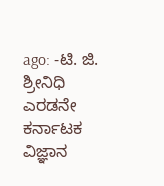ago: -ಟಿ. ಜಿ. ಶ್ರೀನಿಧಿ ಎರಡನೇ ಕರ್ನಾಟಕ ವಿಜ್ಞಾನ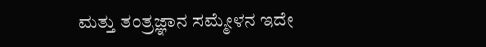ಮತ್ತು ತಂತ್ರಜ್ಞಾನ ಸಮ್ಮೇಳನ ಇದೇ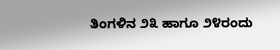ತಿಂಗಳಿನ ೨೩ ಹಾಗೂ ೨೪ರಂದು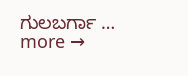ಗುಲಬರ್ಗಾ … more →